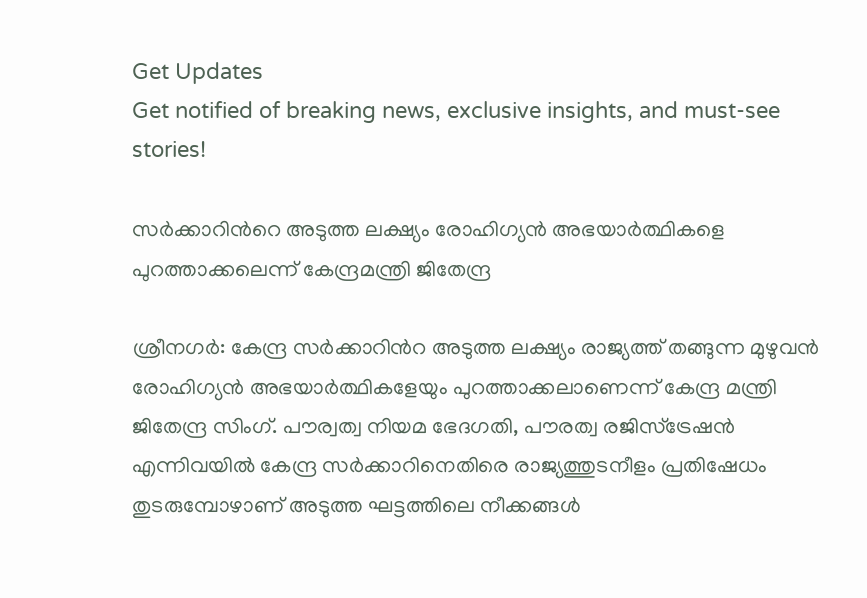Get Updates
Get notified of breaking news, exclusive insights, and must-see stories!

സര്‍ക്കാറിന്‍റെ അടുത്ത ലക്ഷ്യം രോഹിഗ്യന്‍ അഭയാര്‍ത്ഥികളെ പുറത്താക്കലെന്ന് കേന്ദ്രമന്ത്രി ജിതേന്ദ്ര

ശ്രീനഗര്‍: കേന്ദ്ര സര്‍ക്കാറിന്‍റ അടുത്ത ലക്ഷ്യം രാജ്യത്ത് തങ്ങുന്ന മുഴുവന്‍ രോഹിഗ്യന്‍ അഭയാര്‍ത്ഥികളേയും പുറത്താക്കലാണെന്ന് കേന്ദ്ര മന്ത്രി ജിതേന്ദ്ര സിംഗ്. പൗര്വത്വ നിയമ ഭേദഗതി, പൗരത്വ രജിസ്ട്രേഷന്‍ എന്നിവയില്‍ കേന്ദ്ര സര്‍ക്കാറിനെതിരെ രാജ്യത്തുടനീളം പ്രതിഷേധം തുടരുമ്പോഴാണ് അടുത്ത ഘട്ടത്തിലെ നീക്കങ്ങള്‍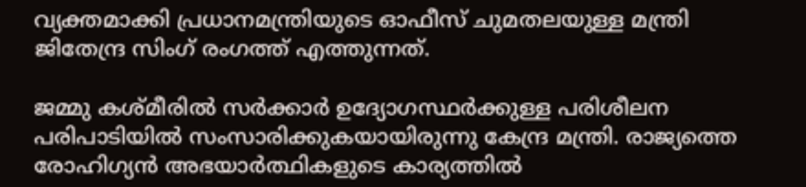വ്യക്തമാക്കി പ്രധാനമന്ത്രിയുടെ ഓഫീസ് ചുമതലയുള്ള മന്ത്രി ജിതേന്ദ്ര സിംഗ് രംഗത്ത് എത്തുന്നത്.

ജമ്മു കശ്മീരില്‍ സര്‍ക്കാര്‍ ഉദ്യോഗസ്ഥര്‍ക്കുള്ള പരിശീലന പരിപാടിയില്‍ സംസാരിക്കുകയായിരുന്നു കേന്ദ്ര മന്ത്രി. രാജ്യത്തെ രോഹിഗ്യന്‍ അഭയാര്‍ത്ഥികളുടെ കാര്യത്തില്‍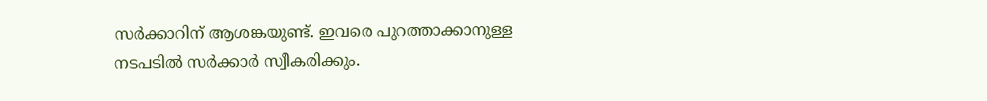സര്‍ക്കാറിന് ആശങ്കയുണ്ട്. ഇവരെ പുറത്താക്കാനുള്ള നടപടില്‍ സര്‍ക്കാര്‍ സ്വീകരിക്കും.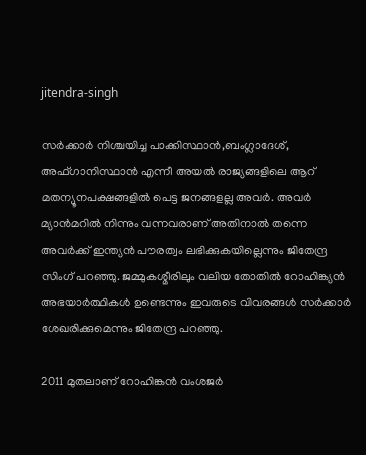jitendra-singh

സര്‍ക്കാര്‍ നിശ്ചയിച്ച പാക്കിസ്ഥാന്‍,ബംഗ്ലാദേശ്, അഫ്ഗാനിസ്ഥാന്‍ എന്നീ അയല്‍ രാജ്യങ്ങളിലെ ആറ് മതന്യൂനപക്ഷങ്ങളില്‍ പെട്ട ജനങ്ങളല്ല അവര്‍. അവര്‍ മ്യാന്‍മറില്‍ നിന്നും വന്നവരാണ് അതിനാല്‍ തന്നെ അവര്‍ക്ക് ഇന്ത്യന്‍ പൗരത്വം ലഭിക്കുകയില്ലെന്നും ജിതേന്ദ്ര സിംഗ് പറഞ്ഞു. ജമ്മുകശ്മീരിലും വലിയ തോതില്‍ റോഹിങ്ക്യന്‍ അഭയാര്‍ത്ഥികള്‍ ഉണ്ടെന്നും ഇവരുടെ വിവരങ്ങള്‍ സര്‍ക്കാര്‍ ശേഖരിക്കുമെന്നും ജിതേന്ദ്ര പറഞ്ഞു.

2011 മുതലാണ് റോഹിങ്കന്‍ വംശജര്‍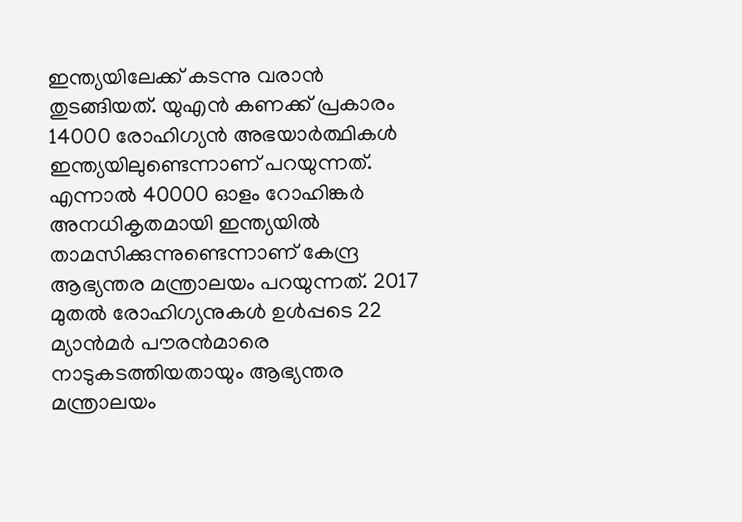ഇന്ത്യയിലേക്ക് കടന്നു വരാന്‍ തുടങ്ങിയത്. യുഎന്‍ കണക്ക് പ്രകാരം 14000 രോഹിഗ്യന്‍ അഭയാര്‍ത്ഥികള്‍ ഇന്ത്യയിലുണ്ടെന്നാണ് പറയുന്നത്. എന്നാല്‍ 40000 ഓളം റോഹിങ്കര്‍ അനധികൃതമായി ഇന്ത്യയില്‍ താമസിക്കുന്നുണ്ടെന്നാണ് കേന്ദ്ര ആഭ്യന്തര മന്ത്രാലയം പറയുന്നത്. 2017 മുതല്‍ രോഹിഗ്യനുകള്‍ ഉള്‍പ്പടെ 22 മ്യാന്‍മര്‍ പൗരന്‍മാരെ നാടുകടത്തിയതായും ആഭ്യന്തര മന്ത്രാലയം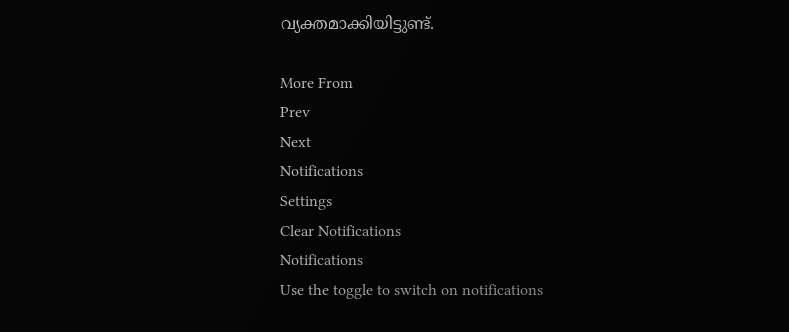വ്യക്തമാക്കിയിട്ടുണ്ട്.

More From
Prev
Next
Notifications
Settings
Clear Notifications
Notifications
Use the toggle to switch on notifications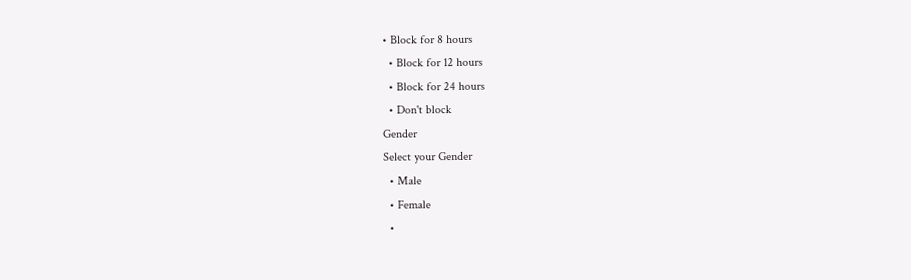• Block for 8 hours
  • Block for 12 hours
  • Block for 24 hours
  • Don't block
Gender
Select your Gender
  • Male
  • Female
  •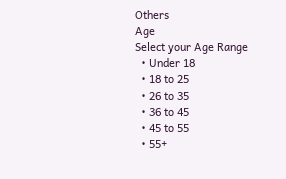Others
Age
Select your Age Range
  • Under 18
  • 18 to 25
  • 26 to 35
  • 36 to 45
  • 45 to 55
  • 55+